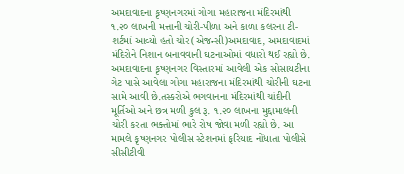અમદાવાદના કૃષ્ણનગરમાં ગોગા મહારાજના મંદિરમાંથી ૧.૨૦ લાખની મત્તાની ચોરી-પીળા અને કાળા કલરના ટી-શર્ટમાં આવ્યો હતો ચોર(એજન્સી)અમદાવાદ, અમદાવાદમાં મંદિરોને નિશાન બનાવવાની ઘટનાઓમાં વધારો થઈ રહ્યો છે. અમદાવાદના કૃષ્ણનગર વિસ્તારમાં આવેલી એક સોસાયટીના ગેટ પાસે આવેલા ગોગા મહારાજના મંદિરમાંથી ચોરીની ઘટના સામે આવી છે.તસ્કરોએ ભગવાનના મંદિરમાંથી ચાંદીની મૂર્તિઓ અને છત્ર મળી કુલ રૂ. ૧.૨૦ લાખના મુદ્દામાલની ચોરી કરતા ભક્તોમાં ભારે રોષ જોવા મળી રહ્યો છે. આ મામલે કૃષ્ણનગર પોલીસ સ્ટેશનમાં ફરિયાદ નોંધાતા પોલીસે સીસીટીવી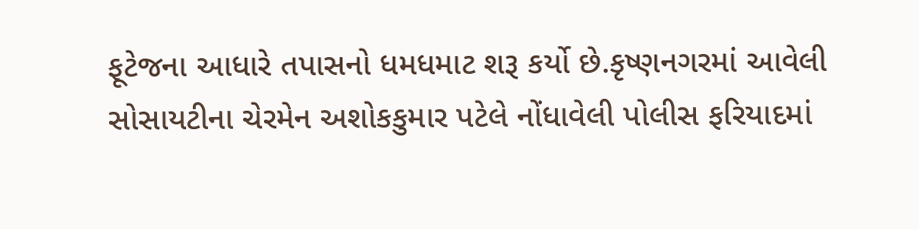ફૂટેજના આધારે તપાસનો ધમધમાટ શરૂ કર્યો છે.કૃષ્ણનગરમાં આવેલી સોસાયટીના ચેરમેન અશોકકુમાર પટેલે નોંધાવેલી પોલીસ ફરિયાદમાં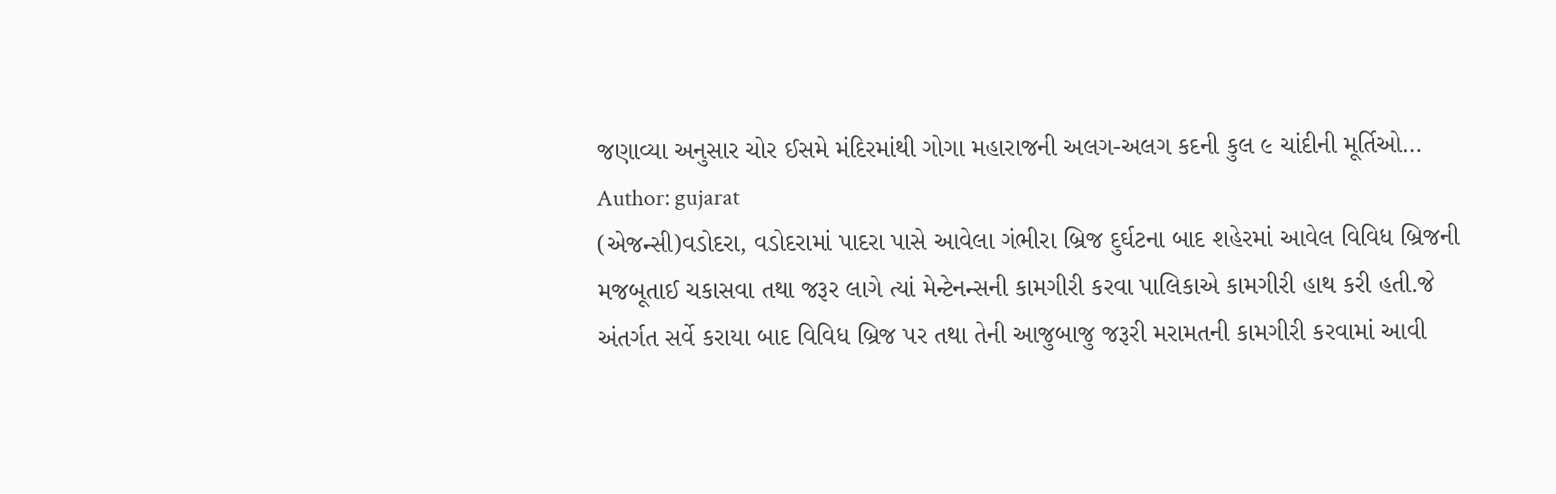જણાવ્યા અનુસાર ચોર ઈસમે મંદિરમાંથી ગોગા મહારાજની અલગ-અલગ કદની કુલ ૯ ચાંદીની મૂર્તિઓ…
Author: gujarat
(એજન્સી)વડોદરા, વડોદરામાં પાદરા પાસે આવેલા ગંભીરા બ્રિજ દુર્ઘટના બાદ શહેરમાં આવેલ વિવિધ બ્રિજની મજબૂતાઈ ચકાસવા તથા જરૂર લાગે ત્યાં મેન્ટેનન્સની કામગીરી કરવા પાલિકાએ કામગીરી હાથ કરી હતી.જે અંતર્ગત સર્વે કરાયા બાદ વિવિધ બ્રિજ પર તથા તેની આજુબાજુ જરૂરી મરામતની કામગીરી કરવામાં આવી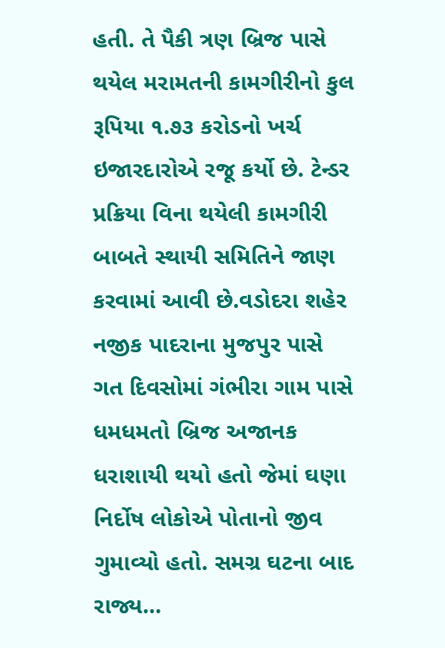હતી. તે પૈકી ત્રણ બ્રિજ પાસે થયેલ મરામતની કામગીરીનો કુલ રૂપિયા ૧.૭૩ કરોડનો ખર્ચ ઇજારદારોએ રજૂ કર્યો છે. ટેન્ડર પ્રક્રિયા વિના થયેલી કામગીરી બાબતે સ્થાયી સમિતિને જાણ કરવામાં આવી છે.વડોદરા શહેર નજીક પાદરાના મુજપુર પાસે ગત દિવસોમાં ગંભીરા ગામ પાસે ધમધમતો બ્રિજ અજાનક ધરાશાયી થયો હતો જેમાં ઘણા નિર્દોષ લોકોએ પોતાનો જીવ ગુમાવ્યો હતો. સમગ્ર ઘટના બાદ રાજ્ય…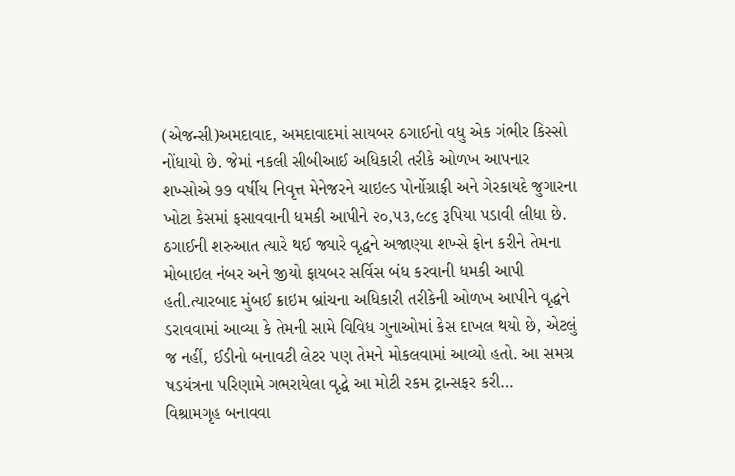(એજન્સી)અમદાવાદ, અમદાવાદમાં સાયબર ઠગાઈનો વધુ એક ગંભીર કિસ્સો નોંધાયો છે. જેમાં નકલી સીબીઆઈ અધિકારી તરીકે ઓળખ આપનાર શખ્સોએ ૭૭ વર્ષીય નિવૃત્ત મેનેજરને ચાઇલ્ડ પોર્નોગ્રાફી અને ગેરકાયદે જુગારના ખોટા કેસમાં ફસાવવાની ધમકી આપીને ૨૦,૫૩,૯૮૬ રૂપિયા પડાવી લીધા છે. ઠગાઈની શરુઆત ત્યારે થઈ જ્યારે વૃદ્ધને અજાણ્યા શખ્સે ફોન કરીને તેમના મોબાઇલ નંબર અને જીયો ફાયબર સર્વિસ બંધ કરવાની ધમકી આપી હતી.ત્યારબાદ મુંબઈ ક્રાઇમ બ્રાંચના અધિકારી તરીકેની ઓળખ આપીને વૃદ્ધને ડરાવવામાં આવ્યા કે તેમની સામે વિવિધ ગુનાઓમાં કેસ દાખલ થયો છે, એટલું જ નહીં, ઈડીનો બનાવટી લેટર પણ તેમને મોકલવામાં આવ્યો હતો. આ સમગ્ર ષડયંત્રના પરિણામે ગભરાયેલા વૃદ્ધે આ મોટી રકમ ટ્રાન્સફર કરી…
વિશ્રામગૃહ બનાવવા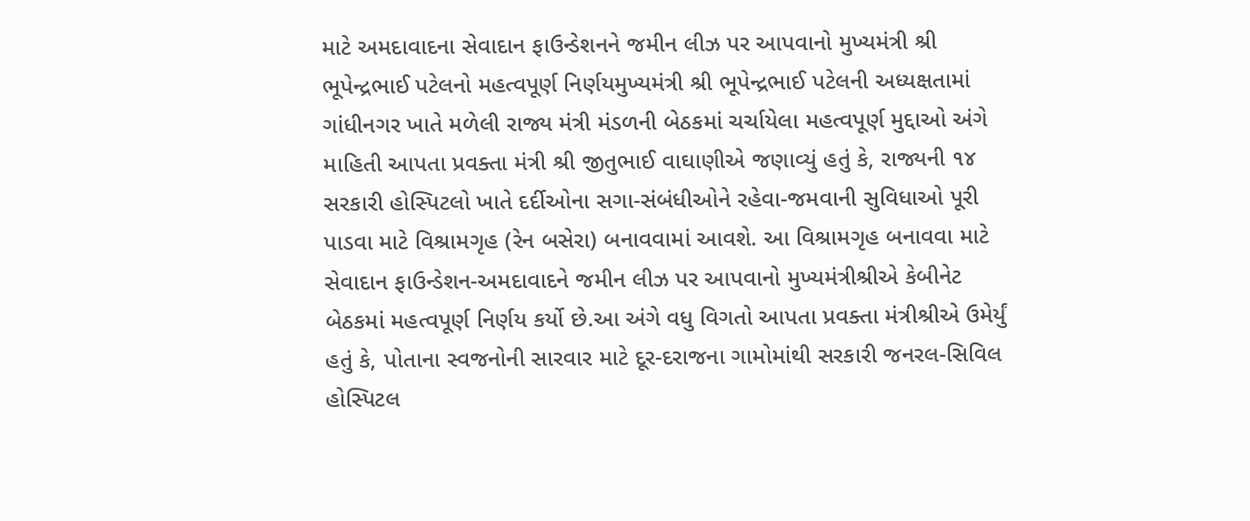માટે અમદાવાદના સેવાદાન ફાઉન્ડેશનને જમીન લીઝ પર આપવાનો મુખ્યમંત્રી શ્રી ભૂપેન્દ્રભાઈ પટેલનો મહત્વપૂર્ણ નિર્ણયમુખ્યમંત્રી શ્રી ભૂપેન્દ્રભાઈ પટેલની અધ્યક્ષતામાં ગાંધીનગર ખાતે મળેલી રાજ્ય મંત્રી મંડળની બેઠકમાં ચર્ચાયેલા મહત્વપૂર્ણ મુદ્દાઓ અંગે માહિતી આપતા પ્રવક્તા મંત્રી શ્રી જીતુભાઈ વાઘાણીએ જણાવ્યું હતું કે, રાજ્યની ૧૪ સરકારી હોસ્પિટલો ખાતે દર્દીઓના સગા-સંબંધીઓને રહેવા-જમવાની સુવિધાઓ પૂરી પાડવા માટે વિશ્રામગૃહ (રેન બસેરા) બનાવવામાં આવશે. આ વિશ્રામગૃહ બનાવવા માટે સેવાદાન ફાઉન્ડેશન-અમદાવાદને જમીન લીઝ પર આપવાનો મુખ્યમંત્રીશ્રીએ કેબીનેટ બેઠકમાં મહત્વપૂર્ણ નિર્ણય કર્યો છે.આ અંગે વધુ વિગતો આપતા પ્રવક્તા મંત્રીશ્રીએ ઉમેર્યું હતું કે, પોતાના સ્વજનોની સારવાર માટે દૂર-દરાજના ગામોમાંથી સરકારી જનરલ-સિવિલ હોસ્પિટલ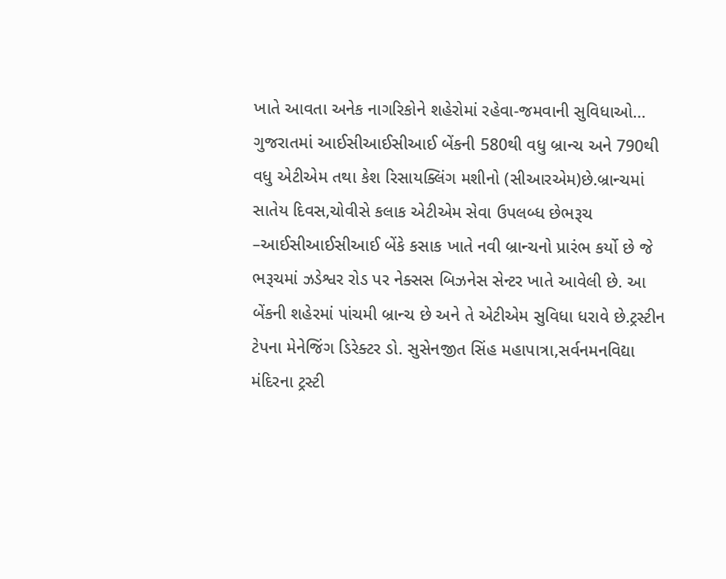ખાતે આવતા અનેક નાગરિકોને શહેરોમાં રહેવા-જમવાની સુવિધાઓ…
ગુજરાતમાં આઈસીઆઈસીઆઈ બેંકની 580થી વધુ બ્રાન્ચ અને 790થી વધુ એટીએમ તથા કેશ રિસાયક્લિંગ મશીનો (સીઆરએમ)છે.બ્રાન્ચમાં સાતેય દિવસ,ચોવીસે કલાક એટીએમ સેવા ઉપલબ્ધ છેભરૂચ –આઈસીઆઈસીઆઈ બેંકે કસાક ખાતે નવી બ્રાન્ચનો પ્રારંભ કર્યો છે જે ભરૂચમાં ઝડેશ્વર રોડ પર નેક્સસ બિઝનેસ સેન્ટર ખાતે આવેલી છે. આ બેંકની શહેરમાં પાંચમી બ્રાન્ચ છે અને તે એટીએમ સુવિધા ધરાવે છે.ટ્રસ્ટીન ટેપના મેનેજિંગ ડિરેક્ટર ડો. સુસેનજીત સિંહ મહાપાત્રા,સર્વનમનવિદ્યા મંદિરના ટ્રસ્ટી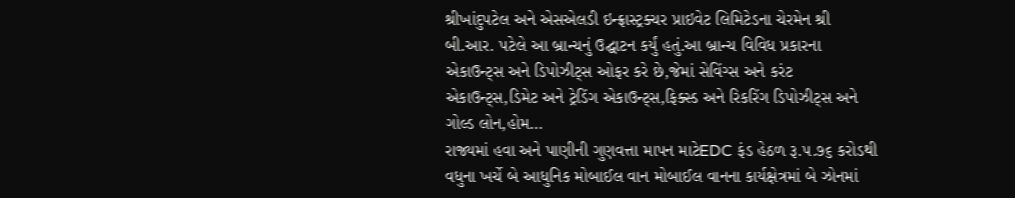શ્રીખાંદુપટેલ અને એસએલડી ઇન્ફ્રાસ્ટ્રક્ચર પ્રાઇવેટ લિમિટેડના ચેરમેન શ્રી બી.આર. પટેલે આ બ્રાન્ચનું ઉદ્ઘાટન કર્યું હતું.આ બ્રાન્ચ વિવિધ પ્રકારના એકાઉન્ટ્સ અને ડિપોઝીટ્સ ઓફર કરે છે,જેમાં સેવિંગ્સ અને કરંટ એકાઉન્ટ્સ,ડિમેટ અને ટ્રેડિંગ એકાઉન્ટ્સ,ફિક્સ્ડ અને રિકરિંગ ડિપોઝીટ્સ અને ગોલ્ડ લોન,હોમ…
રાજ્યમાં હવા અને પાણીની ગુણવત્તા માપન માટેEDC ફંડ હેઠળ રૂ.૫.૭૬ કરોડથી વધુના ખર્ચે બે આધુનિક મોબાઈલ વાન મોબાઈલ વાનના કાર્યક્ષેત્રમાં બે ઝોનમાં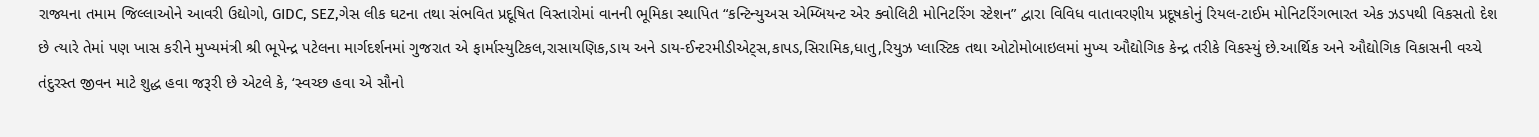રાજ્યના તમામ જિલ્લાઓને આવરી ઉદ્યોગો, GIDC, SEZ,ગેસ લીક ઘટના તથા સંભવિત પ્રદૂષિત વિસ્તારોમાં વાનની ભૂમિકા સ્થાપિત “કન્ટિન્યુઅસ એમ્બિયન્ટ એર ક્વોલિટી મોનિટરિંગ સ્ટેશન” દ્વારા વિવિધ વાતાવરણીય પ્રદૂષકોનું રિયલ-ટાઈમ મોનિટરિંગભારત એક ઝડપથી વિકસતો દેશ છે ત્યારે તેમાં પણ ખાસ કરીને મુખ્યમંત્રી શ્રી ભૂપેન્દ્ર પટેલના માર્ગદર્શનમાં ગુજરાત એ ફાર્માસ્યુટિકલ,રાસાયણિક,ડાય અને ડાય-ઈન્ટરમીડીએટ્સ,કાપડ,સિરામિક,ધાતુ,રિયુઝ પ્લાસ્ટિક તથા ઓટોમોબાઇલમાં મુખ્ય ઔદ્યોગિક કેન્દ્ર તરીકે વિકસ્યું છે.આર્થિક અને ઔદ્યોગિક વિકાસની વચ્ચે તંદુરસ્ત જીવન માટે શુદ્ધ હવા જરૂરી છે એટલે કે, ‘સ્વચ્છ હવા એ સૌનો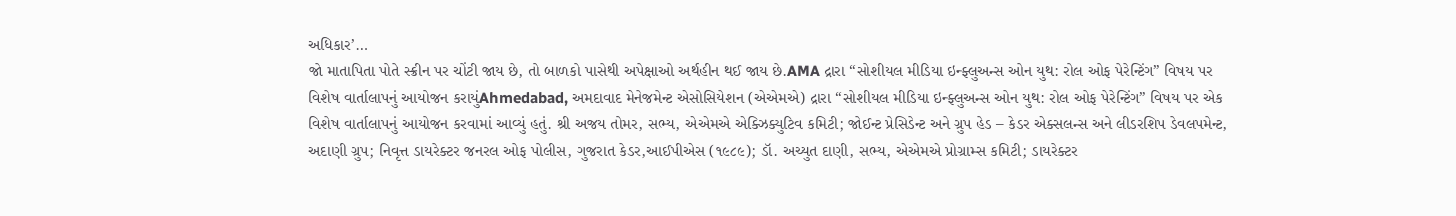અધિકાર’…
જો માતાપિતા પોતે સ્ક્રીન પર ચોંટી જાય છે, તો બાળકો પાસેથી અપેક્ષાઓ અર્થહીન થઈ જાય છે.AMA દ્રારા “સોશીયલ મીડિયા ઇન્ફ્લુઅન્સ ઓન યુથ: રોલ ઓફ પેરેન્ટિંગ” વિષય પર વિશેષ વાર્તાલાપનું આયોજન કરાયુંAhmedabad, અમદાવાદ મેનેજમેન્ટ એસોસિયેશન (એએમએ) દ્રારા “સોશીયલ મીડિયા ઇન્ફ્લુઅન્સ ઓન યુથ: રોલ ઓફ પેરેન્ટિંગ” વિષય પર એક વિશેષ વાર્તાલાપનું આયોજન કરવામાં આવ્યું હતું. શ્રી અજય તોમર, સભ્ય, એએમએ એક્ઝિક્યુટિવ કમિટી; જોઈન્ટ પ્રેસિડેન્ટ અને ગ્રુપ હેડ – કેડર એક્સલન્સ અને લીડરશિપ ડેવલપમેન્ટ, અદાણી ગ્રુપ; નિવૃત્ત ડાયરેક્ટર જનરલ ઓફ પોલીસ, ગુજરાત કેડર,આઈપીએસ (૧૯૮૯); ડૉ. અચ્યુત દાણી, સભ્ય, એએમએ પ્રોગ્રામ્સ કમિટી; ડાયરેક્ટર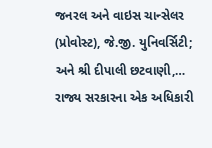જનરલ અને વાઇસ ચાન્સેલર (પ્રોવોસ્ટ), જે.જી. યુનિવર્સિટી; અને શ્રી દીપાલી છટવાણી,…
રાજ્ય સરકારના એક અધિકારી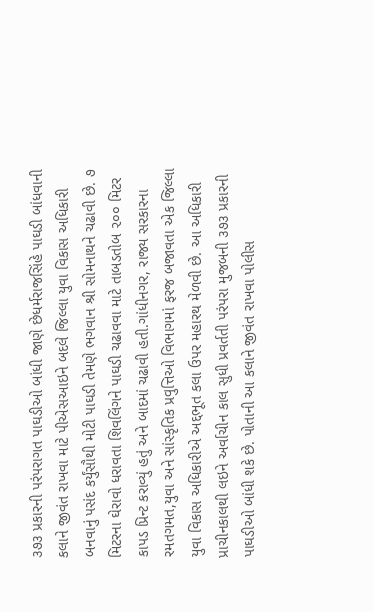૩૭૩ પ્રકારની પરંપરાગત પાઘડીઓ બાંધી જાણે છેધર્મરાજસિંહે પાઘડી બાંધવાની કલાને જીવંત રાખવા માટે પીએસઆઇને બદલે જિલ્લા યુવા વિકાસ અધિકારી બનવાનું પસંદ કર્યુંસૌથી મોટી પાઘડી તેમણે ભગવાન શ્રી સોમનાથને ચઢાવી છે. ૭ મિટરના ઘેરાવો ધરાવતા શિવલિંગને પાઘડી ચઢાવવા માટે તાબડતોબ ૨૦૦ મિટર કાપડ પ્રિન્ટ કરાવ્યું હતું અને બાદમાં ચઢાવી હતી.ગાંધીનગર, રાજ્ય સરકારના રમતગમત,યુવા અને સાંસ્કૃતિક પ્રવુત્તિઓ વિભાગમાં ફરજ બજાવતા એક જિલ્લા યુવા વિકાસ અધિકારીએ અદ્દભૂત કલા ઉપર મહારથ મેળવી છે. આ અધિકારી પ્રાચીનકાલથી લઇને અર્વાચીન કાલ સુધી પ્રવર્તતી પરંપરા મુજબની ૩૭૩ પ્રકારની પાઘડીઓ બાંધી શકે છે. પોતાની આ કલાને જીવંત રાખવા પોલીસ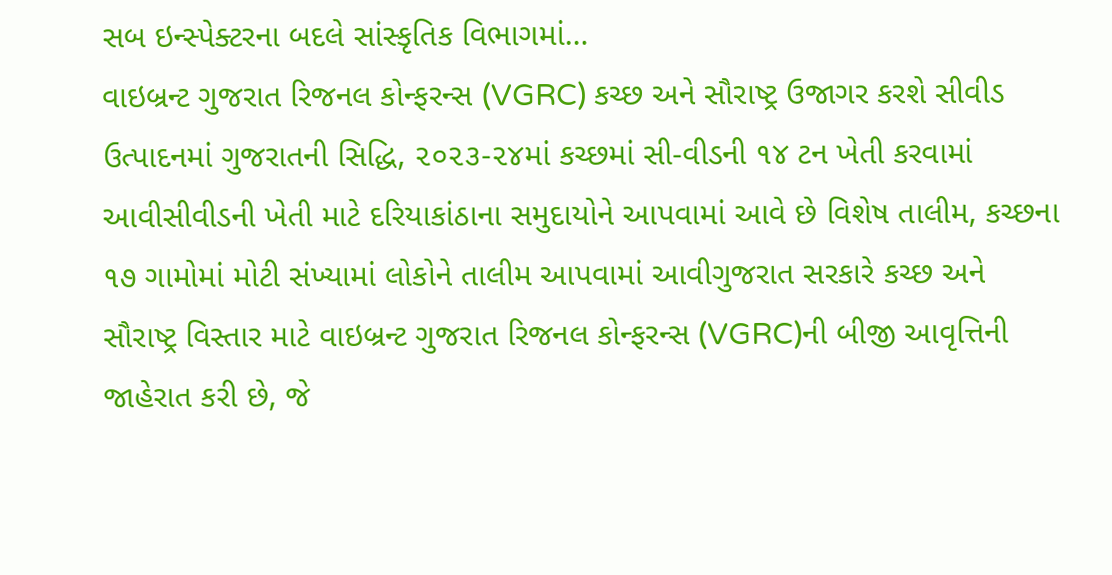સબ ઇન્સ્પેક્ટરના બદલે સાંસ્કૃતિક વિભાગમાં…
વાઇબ્રન્ટ ગુજરાત રિજનલ કોન્ફરન્સ (VGRC) કચ્છ અને સૌરાષ્ટ્ર ઉજાગર કરશે સીવીડ ઉત્પાદનમાં ગુજરાતની સિદ્ધિ, ૨૦૨૩-૨૪માં કચ્છમાં સી-વીડની ૧૪ ટન ખેતી કરવામાં આવીસીવીડની ખેતી માટે દરિયાકાંઠાના સમુદાયોને આપવામાં આવે છે વિશેષ તાલીમ, કચ્છના ૧૭ ગામોમાં મોટી સંખ્યામાં લોકોને તાલીમ આપવામાં આવીગુજરાત સરકારે કચ્છ અને સૌરાષ્ટ્ર વિસ્તાર માટે વાઇબ્રન્ટ ગુજરાત રિજનલ કોન્ફરન્સ (VGRC)ની બીજી આવૃત્તિની જાહેરાત કરી છે, જે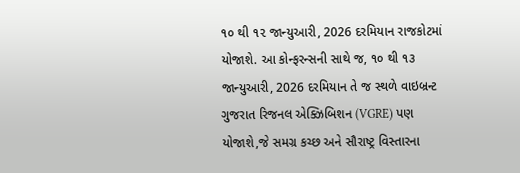૧૦ થી ૧૨ જાન્યુઆરી, 2026 દરમિયાન રાજકોટમાં યોજાશે. આ કોન્ફરન્સની સાથે જ, ૧૦ થી ૧૩ જાન્યુઆરી, 2026 દરમિયાન તે જ સ્થળે વાઇબ્રન્ટ ગુજરાત રિજનલ એક્ઝિબિશન (VGRE) પણ યોજાશે,જે સમગ્ર કચ્છ અને સૌરાષ્ટ્ર વિસ્તારના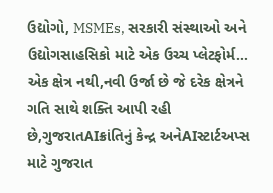ઉદ્યોગો, MSMEs, સરકારી સંસ્થાઓ અને ઉદ્યોગસાહસિકો માટે એક ઉચ્ચ પ્લેટફોર્મ…
એક ક્ષેત્ર નથી,નવી ઉર્જા છે જે દરેક ક્ષેત્રને ગતિ સાથે શક્તિ આપી રહી છે,ગુજરાતAIક્રાંતિનું કેન્દ્ર અનેAIસ્ટાર્ટઅપ્સ માટે ગુજરાત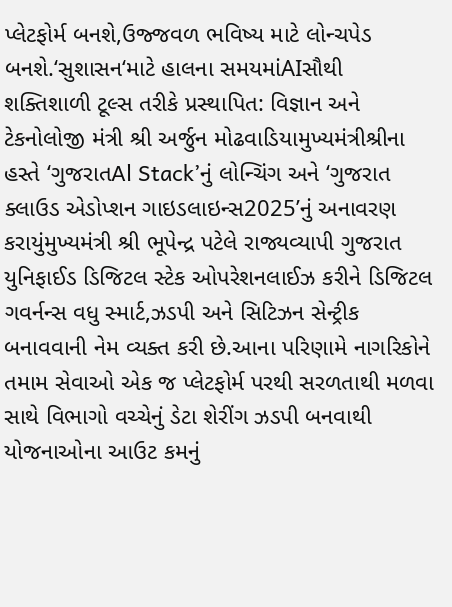પ્લેટફોર્મ બનશે,ઉજ્જવળ ભવિષ્ય માટે લોન્ચપેડ બનશે.‘સુશાસન‘માટે હાલના સમયમાંAIસૌથી શક્તિશાળી ટૂલ્સ તરીકે પ્રસ્થાપિત: વિજ્ઞાન અને ટેકનોલોજી મંત્રી શ્રી અર્જુન મોઢવાડિયામુખ્યમંત્રીશ્રીના હસ્તે ‘ગુજરાતAl Stack’નું લોન્ચિંગ અને ‘ગુજરાત ક્લાઉડ એડોપ્શન ગાઇડલાઇન્સ2025’નું અનાવરણ કરાયુંમુખ્યમંત્રી શ્રી ભૂપેન્દ્ર પટેલે રાજ્યવ્યાપી ગુજરાત યુનિફાઈડ ડિજિટલ સ્ટેક ઓપરેશનલાઈઝ કરીને ડિજિટલ ગવર્નન્સ વધુ સ્માર્ટ,ઝડપી અને સિટિઝન સેન્ટ્રીક બનાવવાની નેમ વ્યક્ત કરી છે.આના પરિણામે નાગરિકોને તમામ સેવાઓ એક જ પ્લેટફોર્મ પરથી સરળતાથી મળવા સાથે વિભાગો વચ્ચેનું ડેટા શેરીંગ ઝડપી બનવાથી યોજનાઓના આઉટ કમનું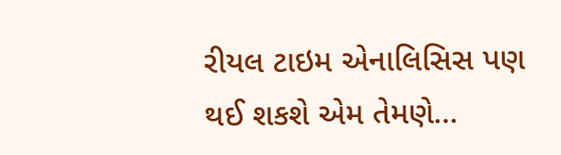રીયલ ટાઇમ એનાલિસિસ પણ થઈ શકશે એમ તેમણે…